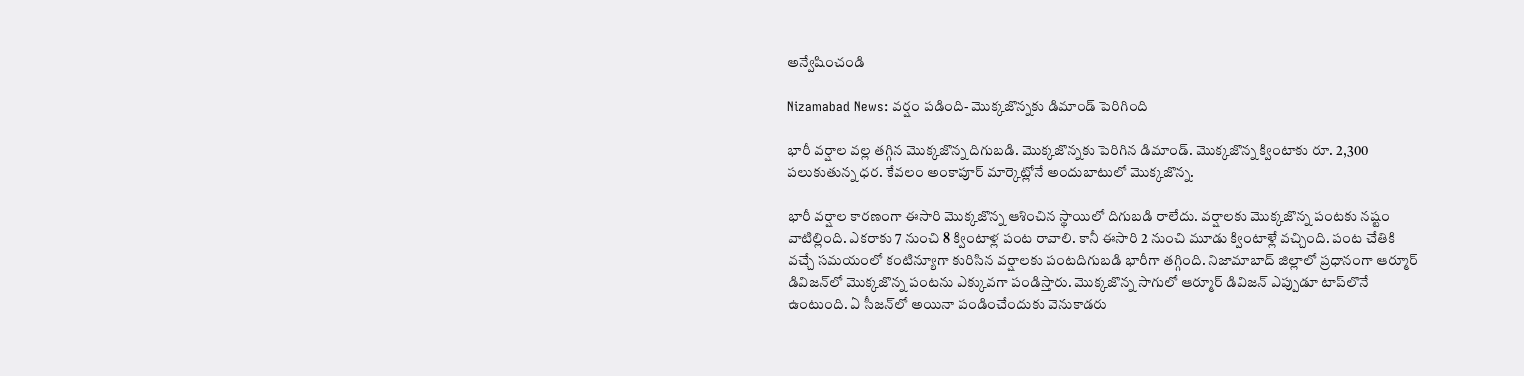అన్వేషించండి

Nizamabad News: వర్షం పడింది- మొక్కజొన్నకు డిమాండ్ పెరిగింది

భారీ వర్షాల వల్ల తగ్గిన మొక్కజొన్న దిగుబడి. మొక్కజొన్నకు పెరిగిన డిమాండ్. మొక్కజొన్న క్వింటాకు రూ. 2,300 పలుకుతున్న ధర. కేవలం అంకాపూర్ మార్కెట్లోనే అందుబాటులో మొక్కజొన్న.

భారీ వర్షాల కారణంగా ఈసారి మొక్కజొన్న ఆశించిన స్థాయిలో దిగుబడి రాలేదు. వర్షాలకు మొక్కజొన్న పంటకు నష్టం వాటిల్లింది. ఎకరాకు 7 నుంచి 8 క్వింటాళ్ల పంట రావాలి. కానీ ఈసారి 2 నుంచి మూడు క్వింటాళ్లే వచ్చింది. పంట చేతికి వచ్చే సమయంలో కంటిన్యూగా కురిసిన వర్షాలకు పంటదిగుబడి భారీగా తగ్గింది. నిజామాబాద్ జిల్లాలో ప్రధానంగా ఆర్మూర్ డివిజన్‌లో మొక్కజొన్న పంటను ఎక్కువగా పండిస్తారు. మొక్కజొన్న సాగులో ఆర్మూర్ డివిజన్ ఎప్పుడూ టాప్‌లొనే ఉంటుంది. ఏ సీజన్‌లో అయినా పండించేందుకు వెనుకాడరు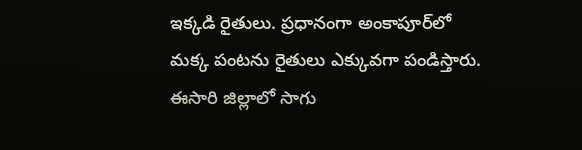ఇక్కడి రైతులు. ప్రధానంగా అంకాపూర్‌లో మక్క పంటను రైతులు ఎక్కువగా పండిస్తారు. ఈసారి జిల్లాలో సాగు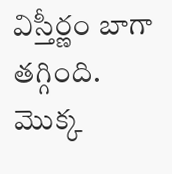విస్తీర్ణం బాగా తగ్గింది. మొక్క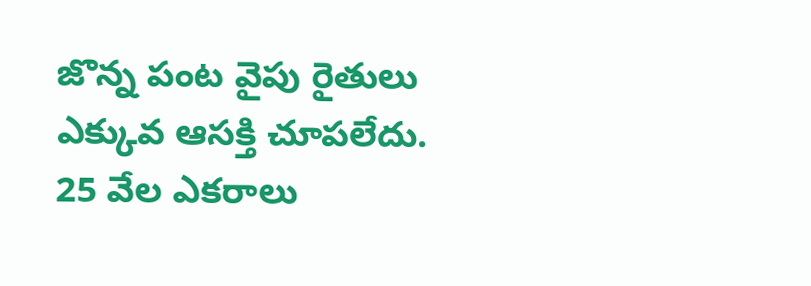జొన్న పంట వైపు రైతులు ఎక్కువ ఆసక్తి చూపలేదు. 25 వేల ఎకరాలు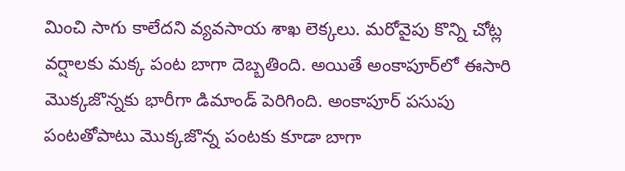మించి సాగు కాలేదని వ్యవసాయ శాఖ లెక్కలు. మరోవైపు కొన్ని చోట్ల వర్షాలకు మక్క పంట బాగా దెబ్బతింది. అయితే అంకాపూర్‌లో ఈసారి మొక్కజొన్నకు భారీగా డిమాండ్ పెరిగింది. అంకాపూర్ పసుపు పంటతోపాటు మొక్కజొన్న పంటకు కూడా బాగా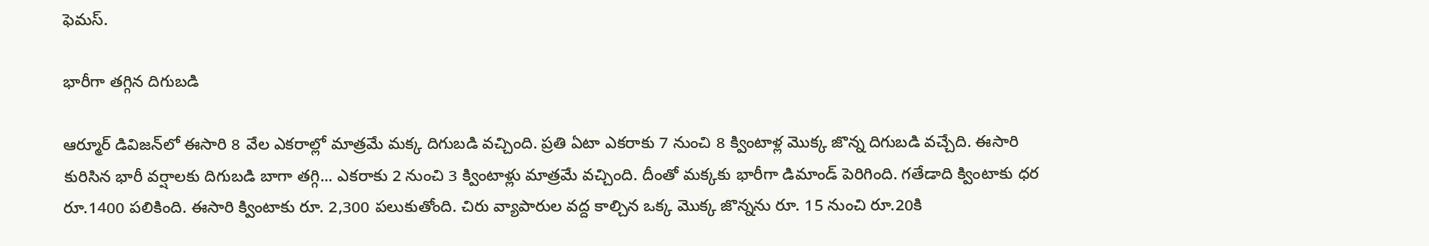ఫెమస్.

భారీగా తగ్గిన దిగుబడి

ఆర్మూర్ డివిజన్‌లో ఈసారి 8 వేల ఎకరాల్లో మాత్రమే మక్క దిగుబడి వచ్చింది. ప్రతి ఏటా ఎకరాకు 7 నుంచి 8 క్వింటాళ్ల మొక్క జొన్న దిగుబడి వచ్చేది. ఈసారి కురిసిన భారీ వర్షాలకు దిగుబడి బాగా తగ్గి... ఎకరాకు 2 నుంచి 3 క్వింటాళ్లు మాత్రమే వచ్చింది. దీంతో మక్కకు భారీగా డిమాండ్ పెరిగింది. గతేడాది క్వింటాకు ధర రూ.1400 పలికింది. ఈసారి క్వింటాకు రూ. 2,300 పలుకుతోంది. చిరు వ్యాపారుల వద్ద కాల్చిన ఒక్క మొక్క జొన్నను రూ. 15 నుంచి రూ.20కి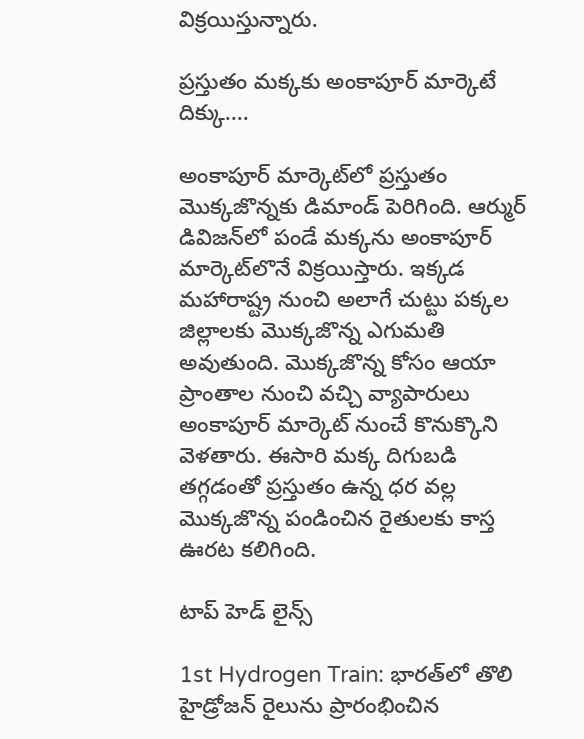విక్రయిస్తున్నారు.

ప్రస్తుతం మక్కకు అంకాపూర్ మార్కెటే దిక్కు....

అంకాపూర్ మార్కెట్‌లో ప్రస్తుతం మొక్కజొన్నకు డిమాండ్ పెరిగింది. ఆర్ముర్ డివిజన్‌లో పండే మక్కను అంకాపూర్ మార్కెట్‌లొనే విక్రయిస్తారు. ఇక్కడ మహారాష్ట్ర నుంచి అలాగే చుట్టు పక్కల జిల్లాలకు మొక్కజొన్న ఎగుమతి అవుతుంది. మొక్కజొన్న కోసం ఆయా ప్రాంతాల నుంచి వచ్చి వ్యాపారులు అంకాపూర్ మార్కెట్ నుంచే కొనుక్కొని వెళతారు. ఈసారి మక్క దిగుబడి తగ్గడంతో ప్రస్తుతం ఉన్న ధర వల్ల మొక్కజొన్న పండించిన రైతులకు కాస్త ఊరట కలిగింది.

టాప్ హెడ్ లైన్స్

1st Hydrogen Train: భారత్‌లో తొలి హైడ్రోజన్ రైలును ప్రారంభించిన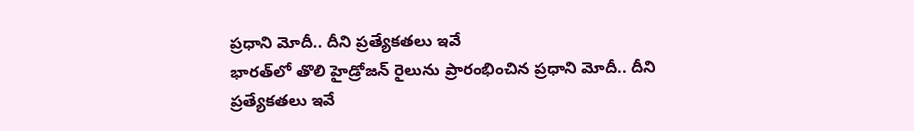ప్రధాని మోదీ.. దీని ప్రత్యేకతలు ఇవే
భారత్‌లో తొలి హైడ్రోజన్ రైలును ప్రారంభించిన ప్రధాని మోదీ.. దీని ప్రత్యేకతలు ఇవే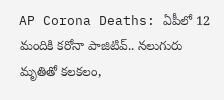AP Corona Deaths: ఏపీలో 12 మందికి కరోనా పాజిటివ్.. నలుగురు మృతితో కలకలం,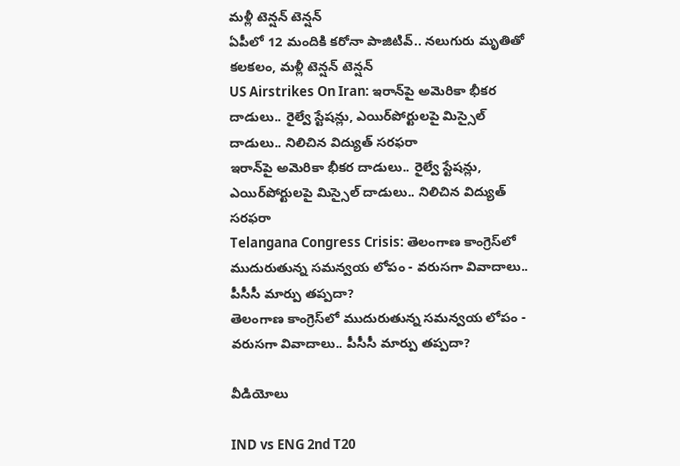మళ్లీ టెన్షన్ టెన్షన్
ఏపీలో 12 మందికి కరోనా పాజిటివ్.. నలుగురు మృతితో కలకలం, మళ్లీ టెన్షన్ టెన్షన్
US Airstrikes On Iran: ఇరాన్‌పై అమెరికా భీకర దాడులు.. రైల్వే స్టేషన్లు, ఎయిర్‌పోర్టులపై మిస్సైల్ దాడులు.. నిలిచిన విద్యుత్ సరఫరా
ఇరాన్‌పై అమెరికా భీకర దాడులు.. రైల్వే స్టేషన్లు, ఎయిర్‌పోర్టులపై మిస్సైల్ దాడులు.. నిలిచిన విద్యుత్ సరఫరా
Telangana Congress Crisis: తెలంగాణ కాంగ్రెస్‌లో ముదురుతున్న సమన్వయ లోపం - వరుసగా వివాదాలు.. పీసీసీ మార్పు తప్పదా?
తెలంగాణ కాంగ్రెస్‌లో ముదురుతున్న సమన్వయ లోపం - వరుసగా వివాదాలు.. పీసీసీ మార్పు తప్పదా?

వీడియోలు

IND vs ENG 2nd T20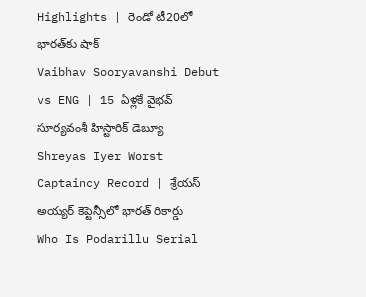Highlights | రెండో టీ20లో భారత్‌కు షాక్
Vaibhav Sooryavanshi Debut vs ENG | 15 ఏళ్లకే వైభవ్ సూర్యవంశీ హిస్టారిక్ డెబ్యూ
Shreyas Iyer Worst Captaincy Record | శ్రేయస్ అయ్యర్ కెప్టెన్సీలో భారత్ రికార్డు
Who Is Podarillu Serial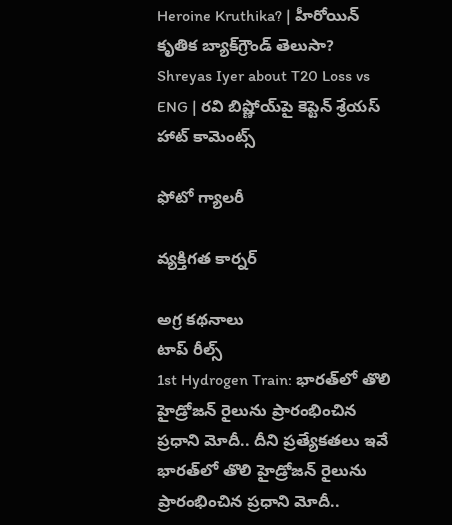Heroine Kruthika? | హీరోయిన్ కృతిక బ్యాక్‌గ్రౌండ్ తెలుసా?
Shreyas Iyer about T20 Loss vs ENG | రవి బిష్ణోయ్‌పై కెప్టెన్ శ్రేయస్ హాట్ కామెంట్స్

ఫోటో గ్యాలరీ

వ్యక్తిగత కార్నర్

అగ్ర కథనాలు
టాప్ రీల్స్
1st Hydrogen Train: భారత్‌లో తొలి హైడ్రోజన్ రైలును ప్రారంభించిన ప్రధాని మోదీ.. దీని ప్రత్యేకతలు ఇవే
భారత్‌లో తొలి హైడ్రోజన్ రైలును ప్రారంభించిన ప్రధాని మోదీ..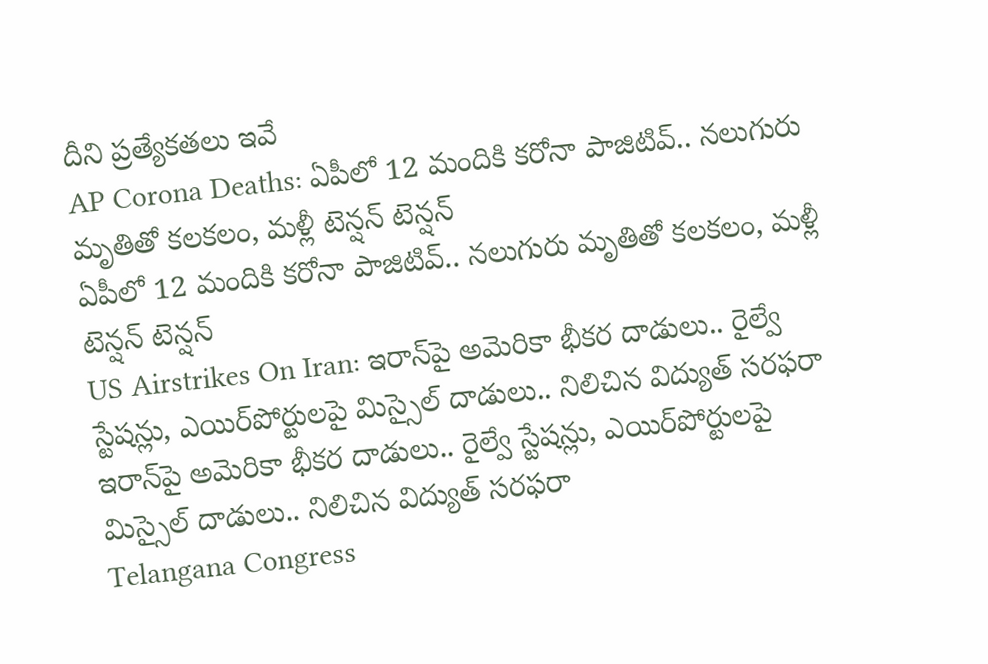దీని ప్రత్యేకతలు ఇవే
AP Corona Deaths: ఏపీలో 12 మందికి కరోనా పాజిటివ్.. నలుగురు మృతితో కలకలం, మళ్లీ టెన్షన్ టెన్షన్
ఏపీలో 12 మందికి కరోనా పాజిటివ్.. నలుగురు మృతితో కలకలం, మళ్లీ టెన్షన్ టెన్షన్
US Airstrikes On Iran: ఇరాన్‌పై అమెరికా భీకర దాడులు.. రైల్వే స్టేషన్లు, ఎయిర్‌పోర్టులపై మిస్సైల్ దాడులు.. నిలిచిన విద్యుత్ సరఫరా
ఇరాన్‌పై అమెరికా భీకర దాడులు.. రైల్వే స్టేషన్లు, ఎయిర్‌పోర్టులపై మిస్సైల్ దాడులు.. నిలిచిన విద్యుత్ సరఫరా
Telangana Congress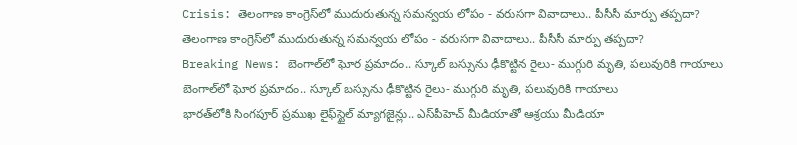Crisis: తెలంగాణ కాంగ్రెస్‌లో ముదురుతున్న సమన్వయ లోపం - వరుసగా వివాదాలు.. పీసీసీ మార్పు తప్పదా?
తెలంగాణ కాంగ్రెస్‌లో ముదురుతున్న సమన్వయ లోపం - వరుసగా వివాదాలు.. పీసీసీ మార్పు తప్పదా?
Breaking News: బెంగాల్‌లో ఘోర ప్రమాదం.. స్కూల్‌ బస్సును ఢీకొట్టిన రైలు- ముగ్గురి మృతి, పలువురికి గాయాలు
బెంగాల్‌లో ఘోర ప్రమాదం.. స్కూల్‌ బస్సును ఢీకొట్టిన రైలు- ముగ్గురి మృతి, పలువురికి గాయాలు
భారత్‌లోకి సింగపూర్ ప్రముఖ లైఫ్‌స్టైల్ మ్యాగజైన్లు.. ఎస్‌పీహెచ్ మీడియాతో ఆశ్రయు మీడియా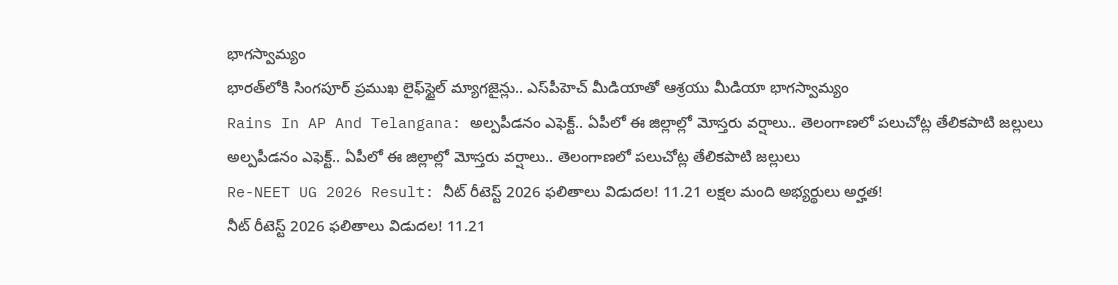భాగస్వామ్యం
భారత్‌లోకి సింగపూర్ ప్రముఖ లైఫ్‌స్టైల్ మ్యాగజైన్లు.. ఎస్‌పీహెచ్ మీడియాతో ఆశ్రయు మీడియా భాగస్వామ్యం
Rains In AP And Telangana: అల్పపీడనం ఎఫెక్ట్.. ఏపీలో ఈ జిల్లాల్లో మోస్తరు వర్షాలు.. తెలంగాణలో పలుచోట్ల తేలికపాటి జల్లులు
అల్పపీడనం ఎఫెక్ట్.. ఏపీలో ఈ జిల్లాల్లో మోస్తరు వర్షాలు.. తెలంగాణలో పలుచోట్ల తేలికపాటి జల్లులు
Re-NEET UG 2026 Result: నీట్‌ రీటెస్ట్ 2026 ఫలితాలు విడుదల! 11.21 లక్షల మంది అభ్యర్థులు అర్హత!
నీట్‌ రీటెస్ట్ 2026 ఫలితాలు విడుదల! 11.21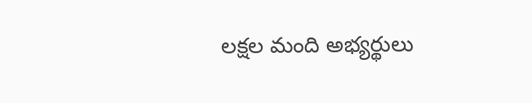లక్షల మంది అభ్యర్థులు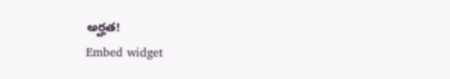అర్హత!
Embed widget